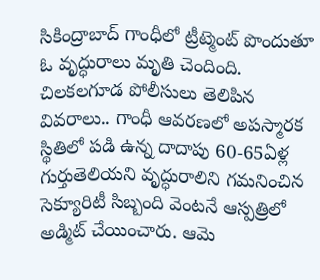సికింద్రాబాద్ గాంధీలో ట్రీట్మెంట్ పొందుతూ ఓ వృద్ధురాలు మృతి చెందింది. చిలకలగూడ పోలీసులు తెలిపిన వివరాలు.. గాంధీ ఆవరణలో అపస్మారక స్థితిలో పడి ఉన్న దాదాపు 60-65ఏళ్ల గుర్తుతెలియని వృద్ధురాలిని గమనించిన సెక్యూరిటీ సిబ్బంది వెంటనే ఆస్పత్రిలో అడ్మిట్ చేయించారు. ఆమె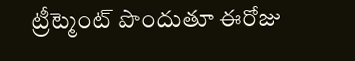ట్రీట్మెంట్ పొందుతూ ఈరోజు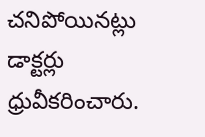చనిపోయినట్లు డాక్టర్లు ధ్రువీకరించారు.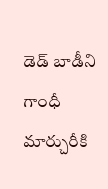డెడ్ బాడీని గాంధీ మార్చురీకి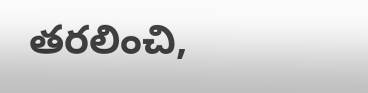తరలించి,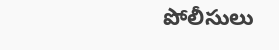పోలీసులు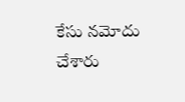కేసు నమోదు చేశారు